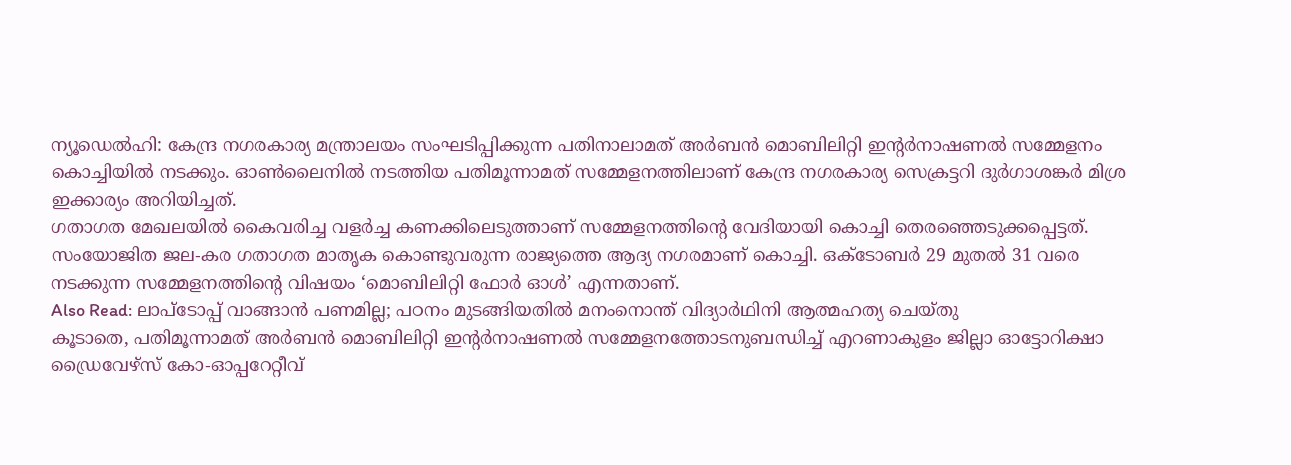ന്യൂഡെൽഹി: കേന്ദ്ര നഗരകാര്യ മന്ത്രാലയം സംഘടിപ്പിക്കുന്ന പതിനാലാമത് അർബൻ മൊബിലിറ്റി ഇന്റർനാഷണൽ സമ്മേളനം കൊച്ചിയിൽ നടക്കും. ഓൺലൈനിൽ നടത്തിയ പതിമൂന്നാമത് സമ്മേളനത്തിലാണ് കേന്ദ്ര നഗരകാര്യ സെക്രട്ടറി ദുർഗാശങ്കർ മിശ്ര ഇക്കാര്യം അറിയിച്ചത്.
ഗതാഗത മേഖലയിൽ കൈവരിച്ച വളർച്ച കണക്കിലെടുത്താണ് സമ്മേളനത്തിന്റെ വേദിയായി കൊച്ചി തെരഞ്ഞെടുക്കപ്പെട്ടത്. സംയോജിത ജല-കര ഗതാഗത മാതൃക കൊണ്ടുവരുന്ന രാജ്യത്തെ ആദ്യ നഗരമാണ് കൊച്ചി. ഒക്ടോബർ 29 മുതൽ 31 വരെ നടക്കുന്ന സമ്മേളനത്തിന്റെ വിഷയം ‘മൊബിലിറ്റി ഫോർ ഓൾ’ എന്നതാണ്.
Also Read: ലാപ്ടോപ്പ് വാങ്ങാൻ പണമില്ല; പഠനം മുടങ്ങിയതിൽ മനംനൊന്ത് വിദ്യാർഥിനി ആത്മഹത്യ ചെയ്തു
കൂടാതെ, പതിമൂന്നാമത് അർബൻ മൊബിലിറ്റി ഇന്റർനാഷണൽ സമ്മേളനത്തോടനുബന്ധിച്ച് എറണാകുളം ജില്ലാ ഓട്ടോറിക്ഷാ ഡ്രൈവേഴ്സ് കോ-ഓപ്പറേറ്റീവ്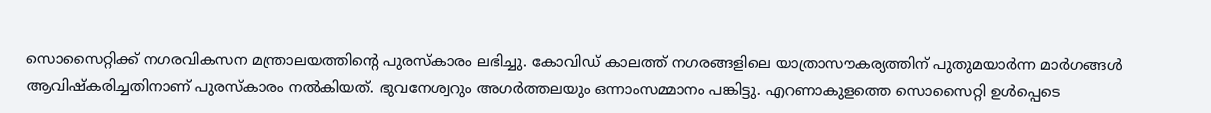സൊസൈറ്റിക്ക് നഗരവികസന മന്ത്രാലയത്തിന്റെ പുരസ്കാരം ലഭിച്ചു. കോവിഡ് കാലത്ത് നഗരങ്ങളിലെ യാത്രാസൗകര്യത്തിന് പുതുമയാർന്ന മാർഗങ്ങൾ ആവിഷ്കരിച്ചതിനാണ് പുരസ്കാരം നൽകിയത്. ഭുവനേശ്വറും അഗർത്തലയും ഒന്നാംസമ്മാനം പങ്കിട്ടു. എറണാകുളത്തെ സൊസൈറ്റി ഉൾപ്പെടെ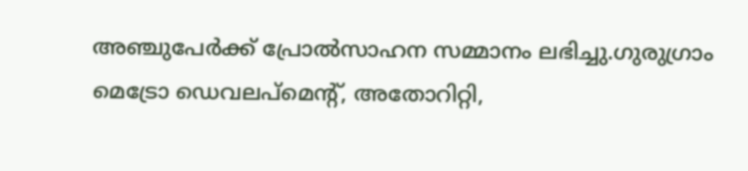അഞ്ചുപേർക്ക് പ്രോൽസാഹന സമ്മാനം ലഭിച്ചു.ഗുരുഗ്രാം മെട്രോ ഡെവലപ്മെന്റ്, അതോറിറ്റി,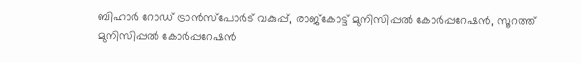ബിഹാർ റോഡ് ട്രാൻസ്പോർട് വകുപ്പ്, രാജ്കോട്ട് മുനിസിപ്പൽ കോർപ്പറേഷൻ, സൂറത്ത് മുനിസിപ്പൽ കോർപ്പറേഷൻ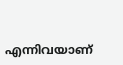എന്നിവയാണ്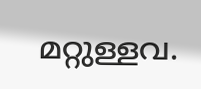മറ്റുള്ളവ.